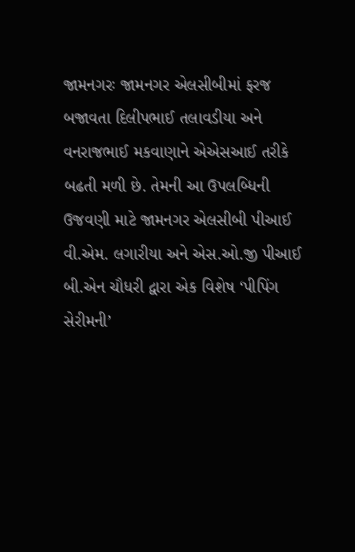જામનગરઃ જામનગર એલસીબીમાં ફરજ બજાવતા દિલીપભાઈ તલાવડીયા અને વનરાજભાઈ મકવાણાને એએસઆઈ તરીકે બઢતી મળી છે. તેમની આ ઉપલબ્ધિની ઉજવણી માટે જામનગર એલસીબી પીઆઈ વી.એમ. લગારીયા અને એસ.ઓ.જી પીઆઈ બી.એન ચૌધરી દ્વારા એક વિશેષ ‘પીપિંગ સેરીમની’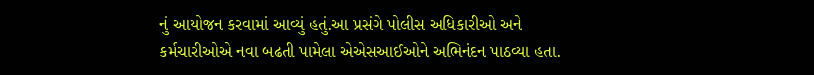નું આયોજન કરવામાં આવ્યું હતું.આ પ્રસંગે પોલીસ અધિકારીઓ અને કર્મચારીઓએ નવા બઢતી પામેલા એએસઆઈઓને અભિનંદન પાઠવ્યા હતા.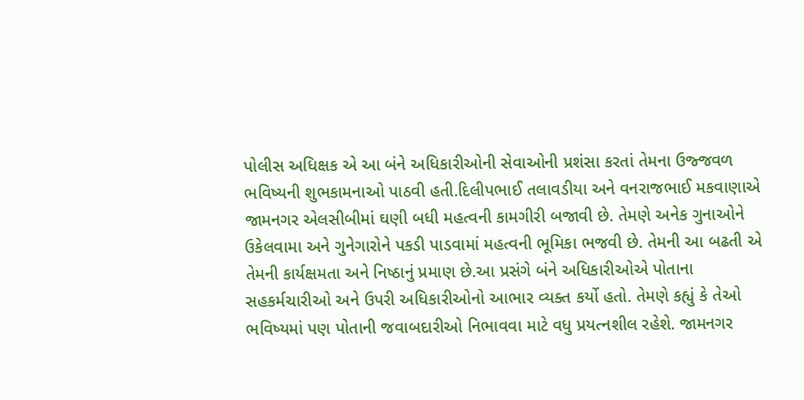પોલીસ અધિક્ષક એ આ બંને અધિકારીઓની સેવાઓની પ્રશંસા કરતાં તેમના ઉજ્જવળ ભવિષ્યની શુભકામનાઓ પાઠવી હતી.દિલીપભાઈ તલાવડીયા અને વનરાજભાઈ મકવાણાએ જામનગર એલસીબીમાં ઘણી બધી મહત્વની કામગીરી બજાવી છે. તેમણે અનેક ગુનાઓને ઉકેલવામા અને ગુનેગારોને પકડી પાડવામાં મહત્વની ભૂમિકા ભજવી છે. તેમની આ બઢતી એ તેમની કાર્યક્ષમતા અને નિષ્ઠાનું પ્રમાણ છે.આ પ્રસંગે બંને અધિકારીઓએ પોતાના સહકર્મચારીઓ અને ઉપરી અધિકારીઓનો આભાર વ્યક્ત કર્યો હતો. તેમણે કહ્યું કે તેઓ ભવિષ્યમાં પણ પોતાની જવાબદારીઓ નિભાવવા માટે વધુ પ્રયત્નશીલ રહેશે. જામનગર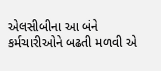એલસીબીના આ બંને કર્મચારીઓને બઢતી મળવી એ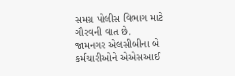સમગ્ર પોલીસ વિભાગ માટે ગૌરવની વાત છે.
જામનગર એલસીબીના બે કર્મચારીઓને એએસઆઈ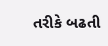તરીકે બઢતી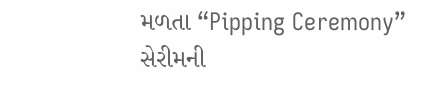મળતા “Pipping Ceremony” સેરીમની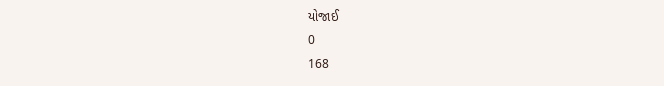યોજાઈ
0
168